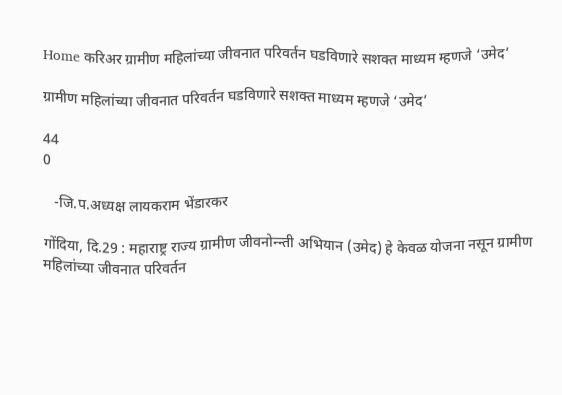Home करिअर ग्रामीण महिलांच्या जीवनात परिवर्तन घडविणारे सशक्त माध्यम म्हणजे ‘उमेद’

ग्रामीण महिलांच्या जीवनात परिवर्तन घडविणारे सशक्त माध्यम म्हणजे ‘उमेद’

44
0

   -जि.प.अध्यक्ष लायकराम भेंडारकर

गोंदिया, दि.29 : महाराष्ट्र राज्य ग्रामीण जीवनोन्न्ती अभियान (उमेद) हे केवळ योजना नसून ग्रामीण महिलांच्या जीवनात परिवर्तन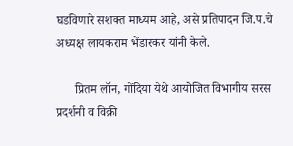घडविणारे सशक्त माध्यम आहे, असे प्रतिपादन जि.प.चे अध्यक्ष लायकराम भेंडारकर यांनी केले.

      प्रितम लॉन, गोंदिया येथे आयोजित विभागीय सरस प्रदर्शनी व विक्री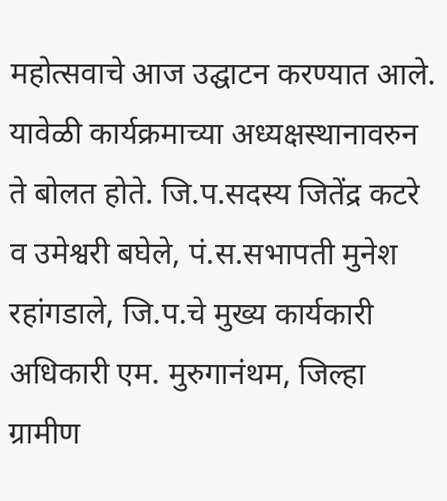महोत्सवाचे आज उद्घाटन करण्यात आले. यावेळी कार्यक्रमाच्या अध्यक्षस्थानावरुन ते बोलत होते. जि.प.सदस्य जितेंद्र कटरे व उमेश्वरी बघेले, पं.स.सभापती मुनेश रहांगडाले, जि.प.चे मुख्य कार्यकारी अधिकारी एम. मुरुगानंथम, जिल्हा ग्रामीण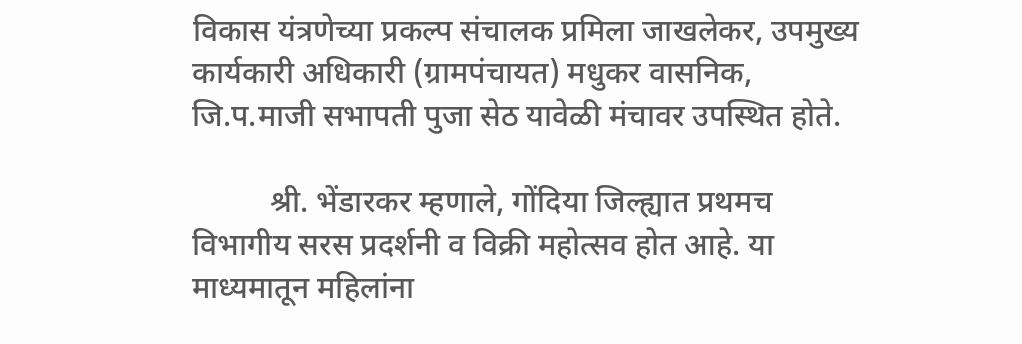विकास यंत्रणेच्या प्रकल्प संचालक प्रमिला जाखलेकर, उपमुख्य कार्यकारी अधिकारी (ग्रामपंचायत) मधुकर वासनिक, जि.प.माजी सभापती पुजा सेठ यावेळी मंचावर उपस्थित होते.

          श्री. भेंडारकर म्हणाले, गोंदिया जिल्ह्यात प्रथमच विभागीय सरस प्रदर्शनी व विक्री महोत्सव होत आहे. या माध्यमातून महिलांना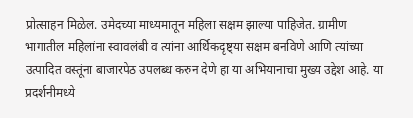प्रोत्साहन मिळेल. उमेदच्या माध्यमातून महिला सक्षम झाल्या पाहिजेत. ग्रामीण भागातील महिलांना स्वावलंबी व त्यांना आर्थिकदृष्ट्या सक्षम बनविणे आणि त्यांच्या उत्पादित वस्तूंना बाजारपेठ उपलब्ध करुन देणे हा या अभियानाचा मुख्य उद्देश आहे. या प्रदर्शनीमध्ये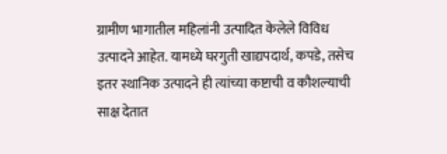ग्रामीण भागातील महिलांनी उत्पादित केलेले विविध उत्पादने आहेत. यामध्ये घरगुती खाद्यपदार्थ, कपडे, तसेच इतर स्थानिक उत्पादने ही त्यांच्या कष्टाची व कौशल्याची साक्ष देतात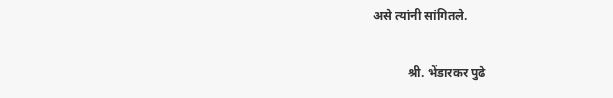असे त्यांनी सांगितले.

           श्री. भेंडारकर पुढे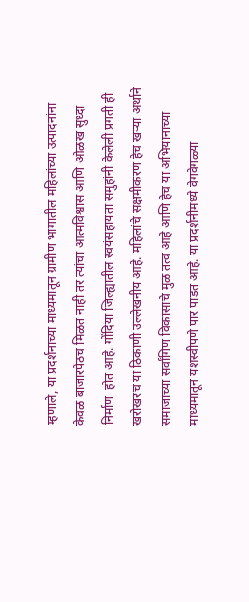म्हणाले, या प्रदर्शनाच्या माध्यमातून ग्रामीण भागातील महिलांच्या उत्पादनांना केवळ बाजारपेठच मिळत नाही तर त्यांचा आत्मविश्वास आणि ओळख सुध्दा निर्माण  होत आहे. गोंदिया जिल्ह्यातील स्वयंसहायता समुहांनी केलेली प्रगती ही खरोखरच या ठिकाणी उल्लेखनीय आहे. महिलांचे सक्षमीकरण हेच खऱ्या अर्थाने समाजाच्या सर्वांगिण विकासाचे मुळ तत्व आहे आणि हेच या अभियानाच्या माध्यमातून यशस्वीपणे पार पाडत आहे. या प्रदर्शनीमध्ये वेगवेगळ्या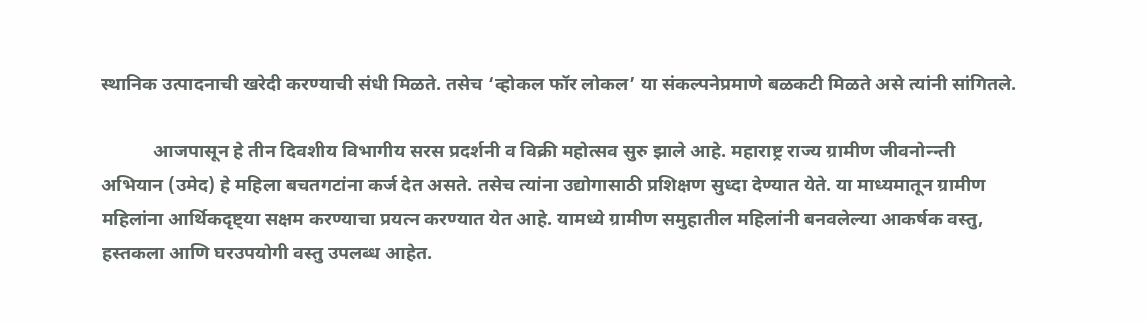स्थानिक उत्पादनाची खरेदी करण्याची संधी मिळते. तसेच ‘व्होकल फॉर लोकल’ या संकल्पनेप्रमाणे बळकटी मिळते असे त्यांनी सांगितले.

           आजपासून हे तीन दिवशीय विभागीय सरस प्रदर्शनी व विक्री महोत्सव सुरु झाले आहे. महाराष्ट्र राज्य ग्रामीण जीवनोन्न्ती अभियान (उमेद) हे महिला बचतगटांना कर्ज देत असते. तसेच त्यांना उद्योगासाठी प्रशिक्षण सुध्दा देण्यात येते. या माध्यमातून ग्रामीण महिलांना आर्थिकदृष्ट्या सक्षम करण्याचा प्रयत्न करण्यात येत आहे. यामध्ये ग्रामीण समुहातील महिलांनी बनवलेल्या आकर्षक वस्तु, हस्तकला आणि घरउपयोगी वस्तु उपलब्ध आहेत.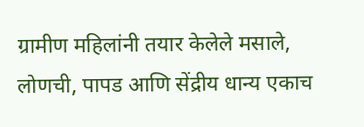ग्रामीण महिलांनी तयार केलेले मसाले, लोणची, पापड आणि सेंद्रीय धान्य एकाच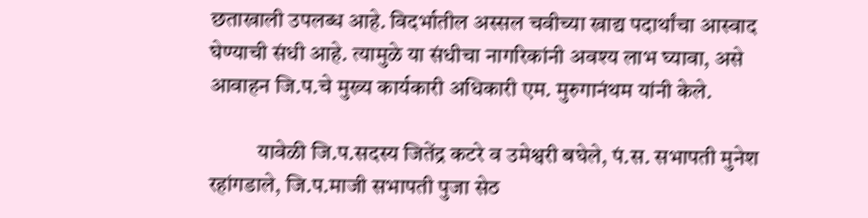छताखाली उपलब्ध आहे. विदर्भातील अस्सल चवीच्या खाद्य पदार्थांचा आस्वाद घेण्याची संधी आहे. त्यामुळे या संधीचा नागरिकांनी अवश्य लाभ घ्यावा, असे आवाहन जि.प.चे मुख्य कार्यकारी अधिकारी एम. मुरुगानंथम यांनी केले.

           यावेळी जि.प.सदस्य जितेंद्र कटरे व उमेश्वरी बघेले, पं.स. सभापती मुनेश रहांगडाले, जि.प.माजी सभापती पुजा सेठ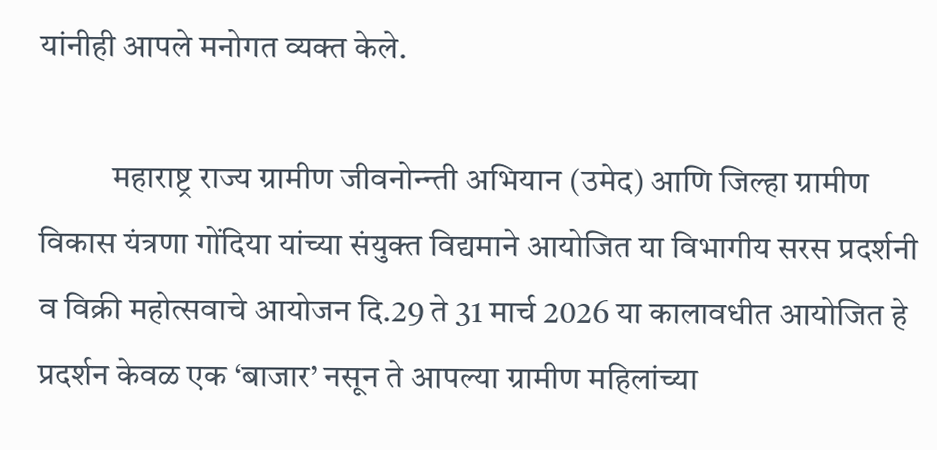यांनीही आपले मनोगत व्यक्त केले.

           महाराष्ट्र राज्य ग्रामीण जीवनोन्न्ती अभियान (उमेद) आणि जिल्हा ग्रामीण विकास यंत्रणा गोंदिया यांच्या संयुक्त विद्यमाने आयोजित या विभागीय सरस प्रदर्शनी व विक्री महोत्सवाचे आयोजन दि.29 ते 31 मार्च 2026 या कालावधीत आयोजित हे प्रदर्शन केवळ एक ‘बाजार’ नसून ते आपल्या ग्रामीण महिलांच्या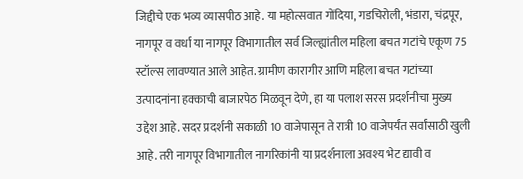जिद्दीचे एक भव्य व्यासपीठ आहे. या महोत्सवात गोंदिया, गडचिरोली, भंडारा, चंद्रपूर, नागपूर व वर्धा या नागपूर विभागातील सर्व जिल्ह्यांतील महिला बचत गटांचे एकूण 75 स्टॉल्स लावण्यात आले आहेत. ग्रामीण कारागीर आणि महिला बचत गटांच्या उत्पादनांना हक्काची बाजारपेठ मिळवून देणे, हा या पलाश सरस प्रदर्शनीचा मुख्य उद्देश आहे. सदर प्रदर्शनी सकाळी 10 वाजेपासून ते रात्री 10 वाजेपर्यंत सर्वांसाठी खुली आहे. तरी नागपूर विभागातील नागरिकांनी या प्रदर्शनाला अवश्य भेट द्यावी व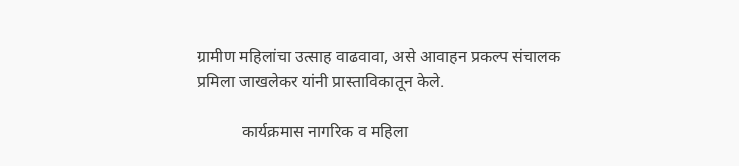ग्रामीण महिलांचा उत्साह वाढवावा, असे आवाहन प्रकल्प संचालक प्रमिला जाखलेकर यांनी प्रास्ताविकातून केले.

           कार्यक्रमास नागरिक व महिला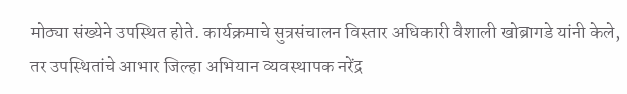मोठ्या संख्येने उपस्थित होते. कार्यक्रमाचे सुत्रसंचालन विस्तार अधिकारी वैशाली खोब्रागडे यांनी केले, तर उपस्थितांचे आभार जिल्हा अभियान व्यवस्थापक नरेंद्र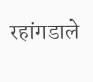रहांगडाले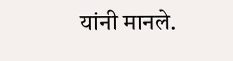यांनी मानले.